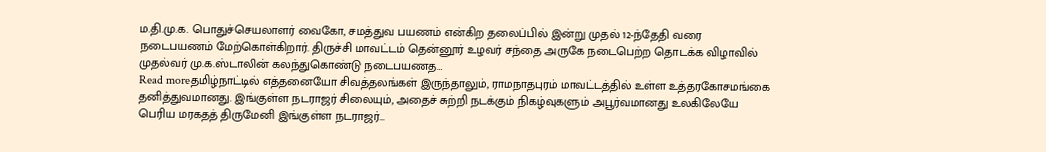ம.தி.மு.க. பொதுச்செயலாளர் வைகோ, சமத்துவ பயணம் என்கிற தலைப்பில் இன்று முதல் 12-ந்தேதி வரை நடைபயணம் மேற்கொள்கிறார். திருச்சி மாவட்டம் தென்னூர் உழவர் சந்தை அருகே நடைபெற்ற தொடக்க விழாவில் முதல்வர் மு.க.ஸ்டாலின் கலந்துகொண்டு நடைபயணத…
Read moreதமிழ்நாட்டில் எத்தனையோ சிவத்தலங்கள் இருந்தாலும், ராமநாதபுரம் மாவட்டத்தில் உள்ள உத்தரகோசமங்கை தனித்துவமானது. இங்குள்ள நடராஜர் சிலையும், அதைச் சுற்றி நடக்கும் நிகழ்வுகளும் அபூர்வமானது உலகிலேயே பெரிய மரகதத் திருமேனி இங்குள்ள நடராஜர்…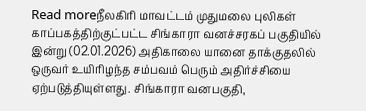Read moreநீலகிரி மாவட்டம் முதுமலை புலிகள் காப்பகத்திற்குட்பட்ட சிங்காரா வனச்சரகப் பகுதியில் இன்று (02.01.2026) அதிகாலை யானை தாக்குதலில் ஒருவர் உயிரிழந்த சம்பவம் பெரும் அதிர்ச்சியை ஏற்படுத்தியுள்ளது. சிங்காரா வனபகுதி,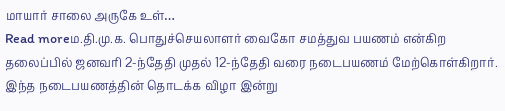மாயார் சாலை அருகே உள்…
Read moreம.தி.மு.க. பொதுச்செயலாளர் வைகோ சமத்துவ பயணம் என்கிற தலைப்பில் ஜனவரி 2-ந்தேதி முதல் 12-ந்தேதி வரை நடைபயணம் மேற்கொள்கிறார். இந்த நடைபயணத்தின் தொடக்க விழா இன்று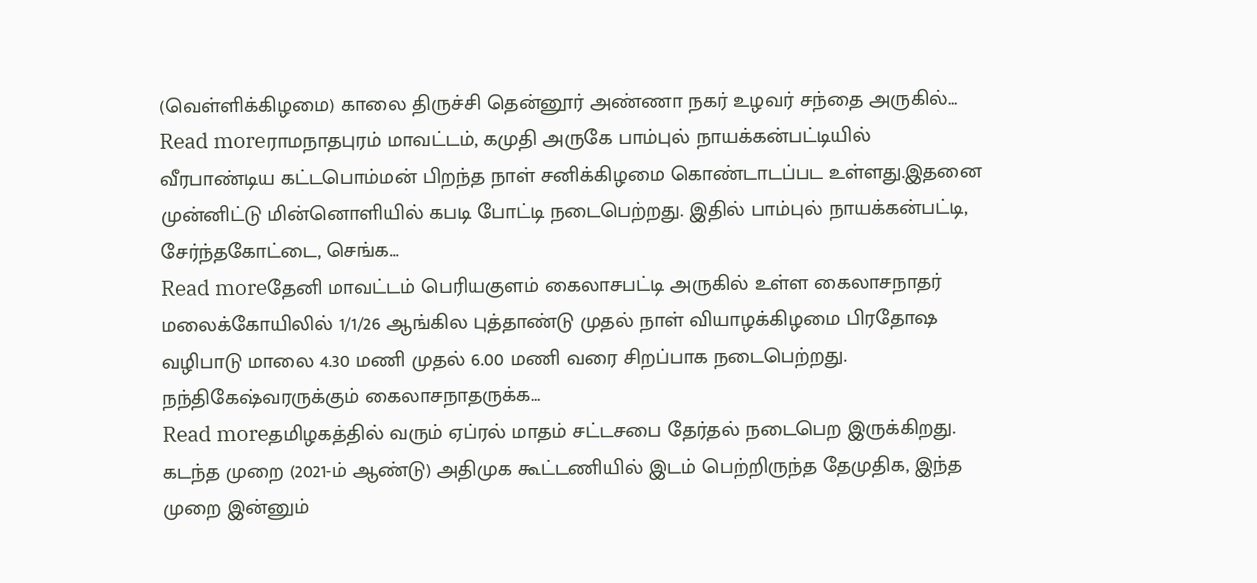(வெள்ளிக்கிழமை) காலை திருச்சி தென்னூர் அண்ணா நகர் உழவர் சந்தை அருகில்…
Read moreராமநாதபுரம் மாவட்டம், கமுதி அருகே பாம்புல் நாயக்கன்பட்டியில் வீரபாண்டிய கட்டபொம்மன் பிறந்த நாள் சனிக்கிழமை கொண்டாடப்பட உள்ளது.இதனை முன்னிட்டு மின்னொளியில் கபடி போட்டி நடைபெற்றது. இதில் பாம்புல் நாயக்கன்பட்டி, சேர்ந்தகோட்டை, செங்க…
Read moreதேனி மாவட்டம் பெரியகுளம் கைலாசபட்டி அருகில் உள்ள கைலாசநாதர் மலைக்கோயிலில் 1/1/26 ஆங்கில புத்தாண்டு முதல் நாள் வியாழக்கிழமை பிரதோஷ வழிபாடு மாலை 4.30 மணி முதல் 6.00 மணி வரை சிறப்பாக நடைபெற்றது. நந்திகேஷ்வரருக்கும் கைலாசநாதருக்க…
Read moreதமிழகத்தில் வரும் ஏப்ரல் மாதம் சட்டசபை தேர்தல் நடைபெற இருக்கிறது. கடந்த முறை (2021-ம் ஆண்டு) அதிமுக கூட்டணியில் இடம் பெற்றிருந்த தேமுதிக, இந்த முறை இன்னும்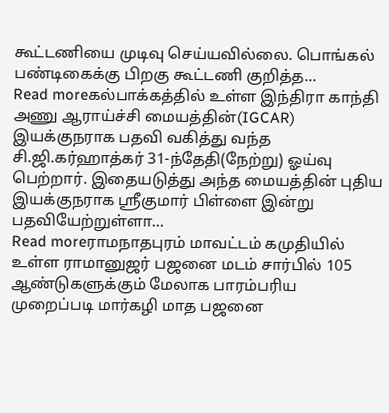கூட்டணியை முடிவு செய்யவில்லை. பொங்கல் பண்டிகைக்கு பிறகு கூட்டணி குறித்த…
Read moreகல்பாக்கத்தில் உள்ள இந்திரா காந்தி அணு ஆராய்ச்சி மையத்தின்(IGCAR) இயக்குநராக பதவி வகித்து வந்த சி.ஜி.கர்ஹாத்கர் 31-ந்தேதி(நேற்று) ஓய்வு பெற்றார். இதையடுத்து அந்த மையத்தின் புதிய இயக்குநராக ஸ்ரீகுமார் பிள்ளை இன்று பதவியேற்றுள்ளா…
Read moreராமநாதபுரம் மாவட்டம் கமுதியில் உள்ள ராமானுஜர் பஜனை மடம் சார்பில் 105 ஆண்டுகளுக்கும் மேலாக பாரம்பரிய முறைப்படி மார்கழி மாத பஜனை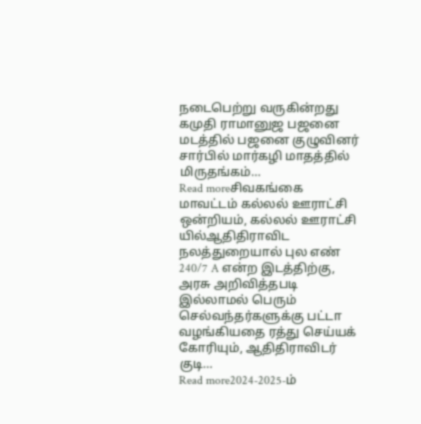நடைபெற்று வருகின்றது கமுதி ராமானுஜ பஜனை மடத்தில் பஜனை குழுவினர் சார்பில் மார்கழி மாதத்தில் மிருதங்கம்…
Read moreசிவகங்கை மாவட்டம் கல்லல் ஊராட்சி ஒன்றியம், கல்லல் ஊராட்சி யில்ஆதிதிராவிட நலத்துறையால் புல எண் 240/7 A என்ற இடத்திற்கு, அரசு அறிவித்தபடி இல்லாமல் பெரும் செல்வந்தர்களுக்கு பட்டா வழங்கியதை ரத்து செய்யக் கோரியும், ஆதிதிராவிடர் குடி…
Read more2024-2025-ம்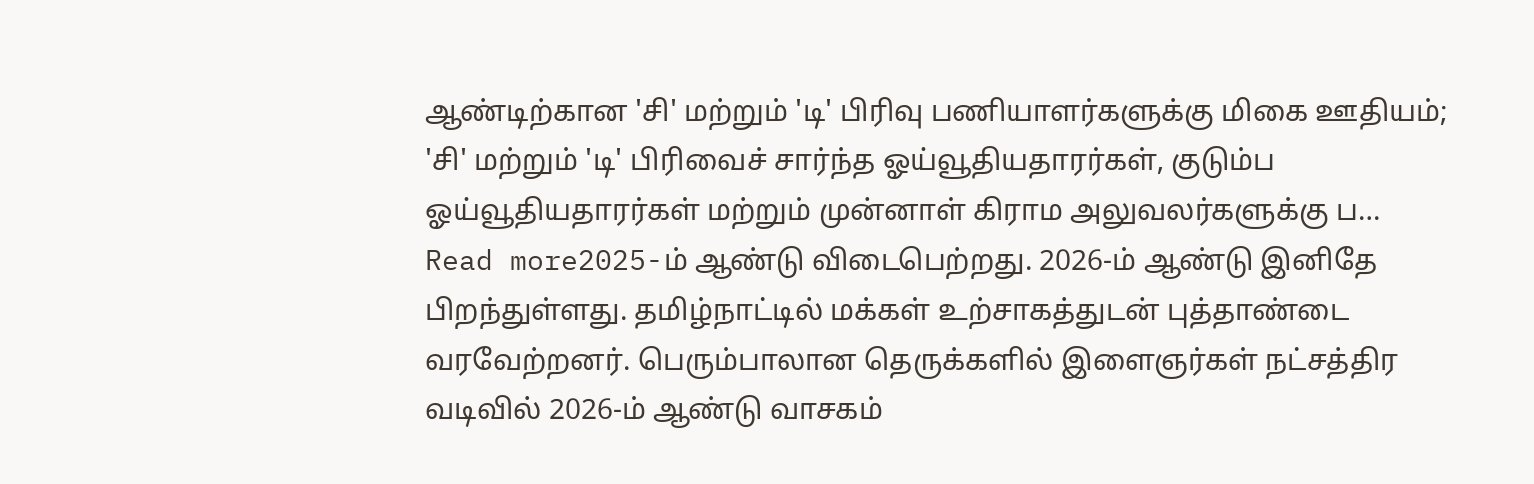ஆண்டிற்கான 'சி' மற்றும் 'டி' பிரிவு பணியாளர்களுக்கு மிகை ஊதியம்; 'சி' மற்றும் 'டி' பிரிவைச் சார்ந்த ஓய்வூதியதாரர்கள், குடும்ப ஓய்வூதியதாரர்கள் மற்றும் முன்னாள் கிராம அலுவலர்களுக்கு ப…
Read more2025-ம் ஆண்டு விடைபெற்றது. 2026-ம் ஆண்டு இனிதே பிறந்துள்ளது. தமிழ்நாட்டில் மக்கள் உற்சாகத்துடன் புத்தாண்டை வரவேற்றனர். பெரும்பாலான தெருக்களில் இளைஞர்கள் நட்சத்திர வடிவில் 2026-ம் ஆண்டு வாசகம்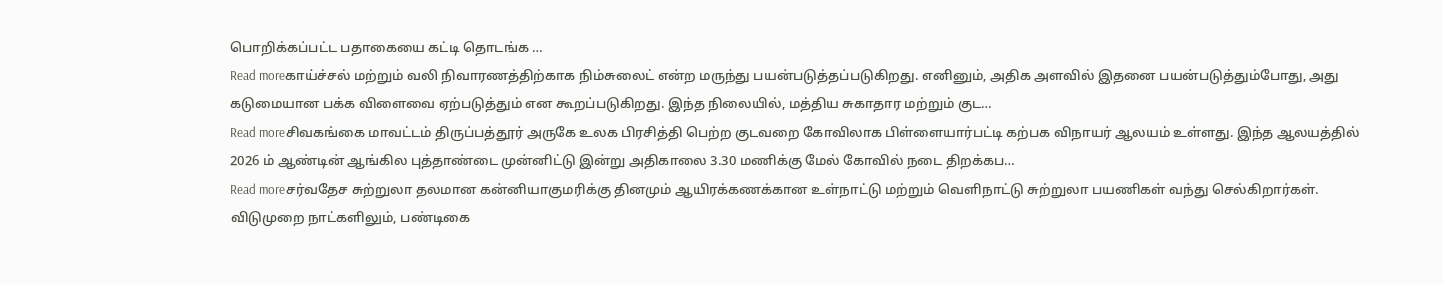பொறிக்கப்பட்ட பதாகையை கட்டி தொடங்க …
Read moreகாய்ச்சல் மற்றும் வலி நிவாரணத்திற்காக நிம்சுலைட் என்ற மருந்து பயன்படுத்தப்படுகிறது. எனினும், அதிக அளவில் இதனை பயன்படுத்தும்போது, அது கடுமையான பக்க விளைவை ஏற்படுத்தும் என கூறப்படுகிறது. இந்த நிலையில், மத்திய சுகாதார மற்றும் குட…
Read moreசிவகங்கை மாவட்டம் திருப்பத்தூர் அருகே உலக பிரசித்தி பெற்ற குடவறை கோவிலாக பிள்ளையார்பட்டி கற்பக விநாயர் ஆலயம் உள்ளது. இந்த ஆலயத்தில் 2026 ம் ஆண்டின் ஆங்கில புத்தாண்டை முன்னிட்டு இன்று அதிகாலை 3.30 மணிக்கு மேல் கோவில் நடை திறக்கப…
Read moreசர்வதேச சுற்றுலா தலமான கன்னியாகுமரிக்கு தினமும் ஆயிரக்கணக்கான உள்நாட்டு மற்றும் வெளிநாட்டு சுற்றுலா பயணிகள் வந்து செல்கிறார்கள். விடுமுறை நாட்களிலும், பண்டிகை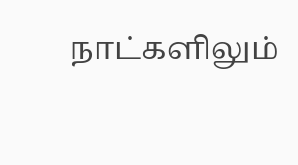நாட்களிலும்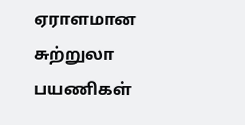ஏராளமான சுற்றுலா பயணிகள்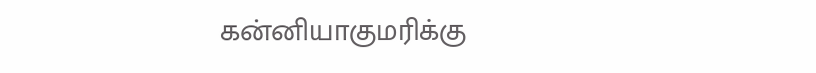கன்னியாகுமரிக்கு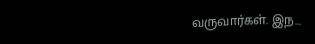வருவார்கள். இந…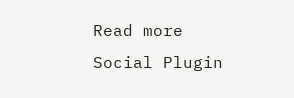Read more
Social Plugin